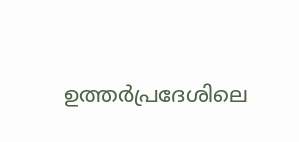ഉത്തർപ്രദേശിലെ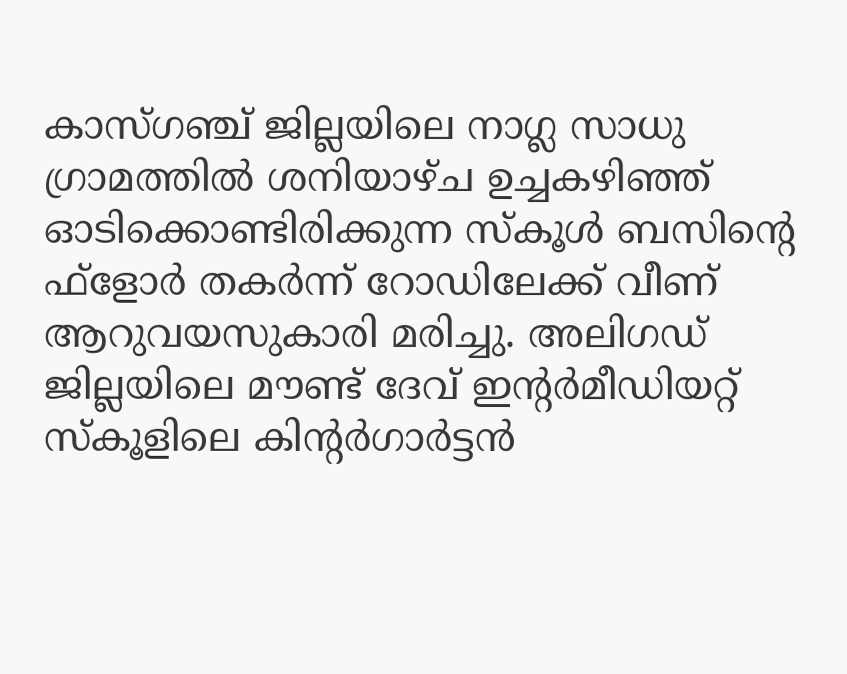കാസ്ഗഞ്ച് ജില്ലയിലെ നാഗ്ല സാധു ഗ്രാമത്തിൽ ശനിയാഴ്ച ഉച്ചകഴിഞ്ഞ് ഓടിക്കൊണ്ടിരിക്കുന്ന സ്കൂൾ ബസിന്റെ ഫ്ളോര്‍ തകര്‍ന്ന് റോഡിലേക്ക് വീണ് ആറുവയസുകാരി മരിച്ചു. അലിഗഡ് ജില്ലയിലെ മൗണ്ട് ദേവ് ഇന്റർമീഡിയറ്റ് സ്കൂളിലെ കിന്റർഗാർട്ടൻ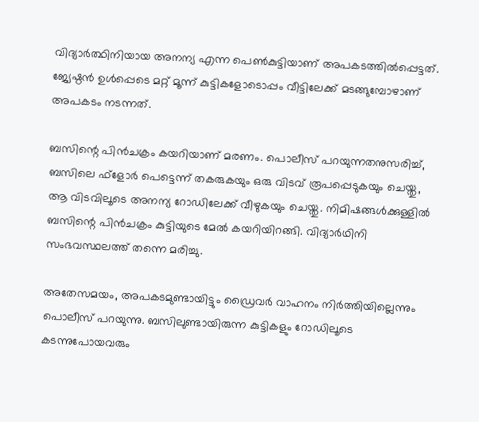വിദ്യാർത്ഥിനിയായ അനന്യ എന്ന പെൺകുട്ടിയാണ് അപകടത്തിൽപ്പെട്ടത്. ജ്യേഷ്ഠൻ ഉൾപ്പെടെ മറ്റ് മൂന്ന് കുട്ടികളോടൊപ്പം വീട്ടിലേക്ക് മടങ്ങുമ്പോഴാണ് അപകടം നടന്നത്.

ബസിന്റെ പിൻചക്രം കയറിയാണ് മരണം. പൊലീസ് പറയുന്നതനുസരിച്ച്, ബസിലെ ഫ്ളോര്‍ പെട്ടെന്ന് തകരുകയും ഒരു വിടവ് രൂപപ്പെടുകയും ചെയ്തു, ആ വിടവിലൂടെ അനന്യ റോഡിലേക്ക് വീഴുകയും ചെയ്തു. നിമിഷങ്ങൾക്കുള്ളിൽ ബസിന്റെ പിൻചക്രം കുട്ടിയുടെ മേൽ കയറിയിറങ്ങി. വിദ്യാര്‍ഥിനി സംഭവസ്ഥലത്ത് തന്നെ മരിച്ചു.

അതേസമയം, അപകടമുണ്ടായിട്ടും ഡ്രൈവര്‍ വാഹനം നിര്‍ത്തിയില്ലെന്നും പൊലീസ് പറയുന്നു. ബസിലുണ്ടായിരുന്ന കുട്ടികളും റോഡിലൂടെ കടന്നുപോയവരും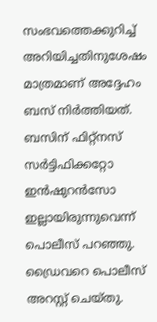സംഭവത്തെക്കുറിച്ച് അറിയിച്ചതിനുശേഷം മാത്രമാണ് അദ്ദേഹം ബസ് നിർത്തിയത്. ബസിന് ഫിറ്റ്‌നസ് സർട്ടിഫിക്കറ്റോ ഇൻഷുറൻസോ ഇല്ലായിരുന്നുവെന്ന് പൊലീസ് പറഞ്ഞു. ഡ്രൈവറെ പൊലീസ് അറസ്റ്റ് ചെയ്തു.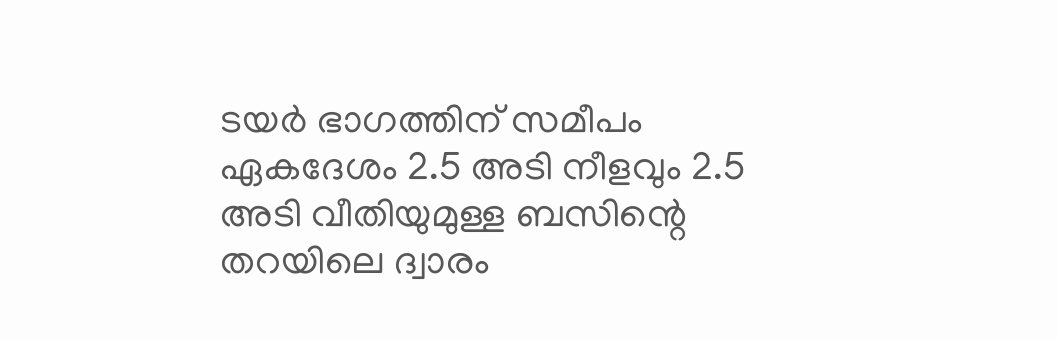ടയർ ഭാഗത്തിന് സമീപം ഏകദേശം 2.5 അടി നീളവും 2.5 അടി വീതിയുമുള്ള ബസിന്റെ തറയിലെ ദ്വാരം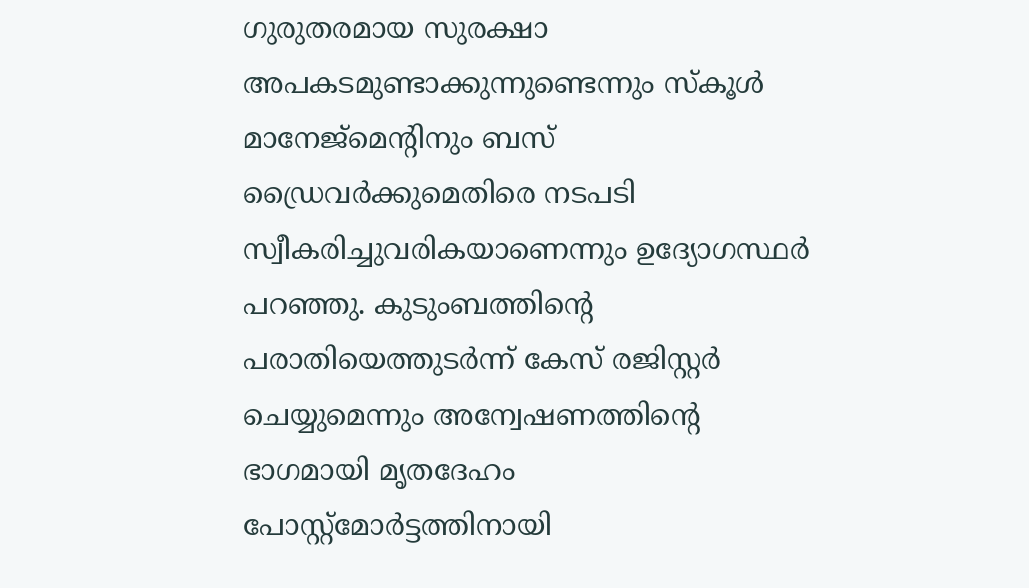ഗുരുതരമായ സുരക്ഷാ അപകടമുണ്ടാക്കുന്നുണ്ടെന്നും സ്കൂൾ മാനേജ്മെന്റിനും ബസ് ഡ്രൈവർക്കുമെതിരെ നടപടി സ്വീകരിച്ചുവരികയാണെന്നും ഉദ്യോഗസ്ഥർ പറഞ്ഞു. കുടുംബത്തിന്റെ പരാതിയെത്തുടർന്ന് കേസ് രജിസ്റ്റർ ചെയ്യുമെന്നും അന്വേഷണത്തിന്റെ ഭാഗമായി മൃതദേഹം പോസ്റ്റ്‌മോർട്ടത്തിനായി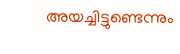അയച്ചിട്ടുണ്ടെന്നും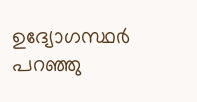ഉദ്യോഗസ്ഥർ പറഞ്ഞു